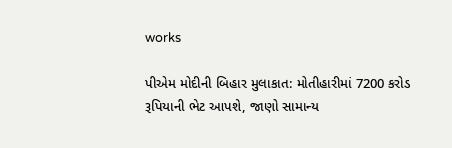works

પીએમ મોદીની બિહાર મુલાકાત: મોતીહારીમાં 7200 કરોડ રૂપિયાની ભેટ આપશે, જાણો સામાન્ય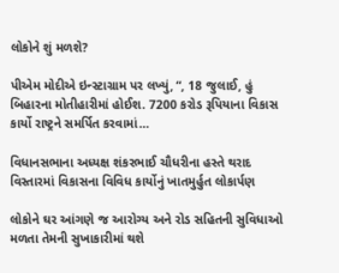લોકોને શું મળશે?

પીએમ મોદીએ ઇન્સ્ટાગ્રામ પર લખ્યું, “, 18 જુલાઈ, હું બિહારના મોતીહારીમાં હોઈશ. 7200 કરોડ રૂપિયાના વિકાસ કાર્યો રાષ્ટ્રને સમર્પિત કરવામાં…

વિધાનસભાના અધ્યક્ષ શંકરભાઈ ચૌધરીના હસ્તે થરાદ વિસ્તારમાં વિકાસના વિવિધ કાર્યોનું ખાતમુર્હુત લોકાર્પણ

લોકોને ઘર આંગણે જ આરોગ્ય અને રોડ સહિતની સુવિધાઓ મળતા તેમની સુખાકારીમાં થશે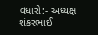વધારો:- અધ્યક્ષ શંકરભાઈ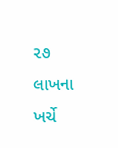૨૭ લાખના ખર્ચે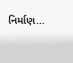નિર્માણ…